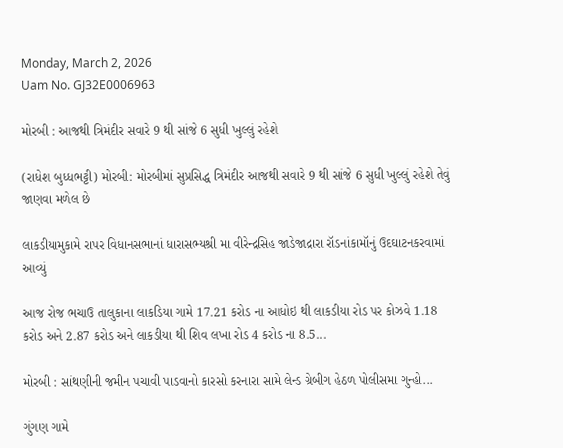Monday, March 2, 2026
Uam No. GJ32E0006963

મોરબી : આજથી ત્રિમંદીર સવારે 9 થી સાંજે 6 સુધી ખુલ્લું રહેશે

(રાધેશ બુધ્ધભટ્ટી) મોરબી: મોરબીમાં સુપ્રસિદ્ધ ત્રિમંદીર આજથી સવારે 9 થી સાંજે 6 સુધી ખુલ્લું રહેશે તેવું જાણવા મળેલ છે

લાકડીયામુકામે રાપર વિધાનસભાનાં ધારાસભ્યશ્રી મા વીરેન્દ્રસિહ જાડેજાદ્રારા રૉડનાંકામૉનું ઉદઘાટનકરવામાં આવ્યું

આજ રોજ ભચાઉ તાલુકાના લાકડિયા ગામે 17.21 કરોડ ના આધોઇ થી લાકડીયા રોડ પર કોઝવે 1.18 કરોડ અને 2.87 કરોડ અને લાકડીયા થી શિવ લખા રોડ 4 કરોડ ના 8.5...

મોરબી : સાંથણીની જમીન પચાવી પાડવાનો કારસો કરનારા સામે લેન્ડ ગ્રેબીગ હેઠળ પોલીસમા ગુન્હો...

ગુંગણ ગામે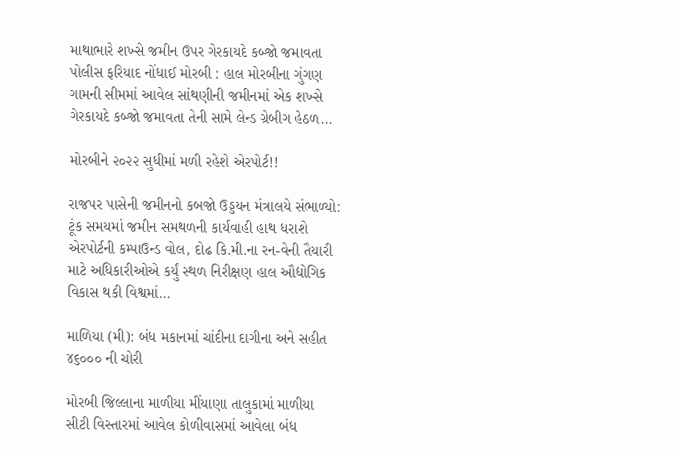માથાભારે શખ્સે જમીન ઉપર ગેરકાયદે કબ્જો જમાવતા પોલીસ ફરિયાદ નોંધાઈ મોરબી : હાલ મોરબીના ગુંગણ ગામની સીમમાં આવેલ સાંથણીની જમીનમાં એક શખ્સે ગેરકાયદે કબ્જો જમાવતા તેની સામે લેન્ડ ગ્રેબીગ હેઠળ...

મોરબીને ૨૦૨૨ સુધીમાં મળી રહેશે એરપોર્ટ!!

રાજપર પાસેની જમીનનો કબજો ઉડ્ડયન મંત્રાલયે સંભાળ્યો: ટૂંક સમયમાં જમીન સમથળની કાર્યવાહી હાથ ધરાશે એરપોર્ટની કમ્પાઉન્ડ વોલ, દોઢ કિ.મી.ના રન-વેની તૈયારી માટે અધિકારીઓએ કર્યું સ્થળ નિરીક્ષણ હાલ ઔદ્યોગિક વિકાસ થકી વિશ્વમાં...

માળિયા (મી): બંધ મકાનમાં ચાંદીના દાગીના અને સહીત ૪૬૦૦૦ ની ચોરી

મોરબી જિલ્લાના માળીયા મીંયાણા તાલુકામાં માળીયા સીટી વિસ્તારમાં આવેલ કોળીવાસમાં આવેલા બંધ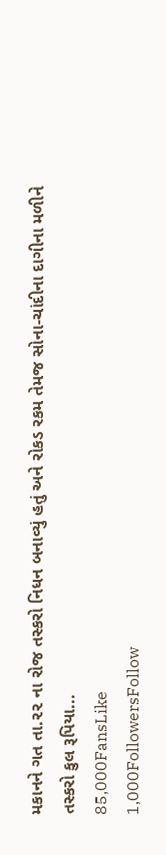મકાનને ગત તા.૨૨ ના રોજ તસ્કરો નિધન બનાવ્યું હતું અને રોકડ રકમ તેમજ સોના-ચાંદીના દાગીના મળીને તસ્કરો કુલ રૂપિયા...
85,000FansLike
1,000FollowersFollow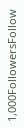1,000FollowersFollow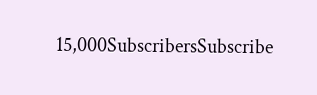15,000SubscribersSubscribe